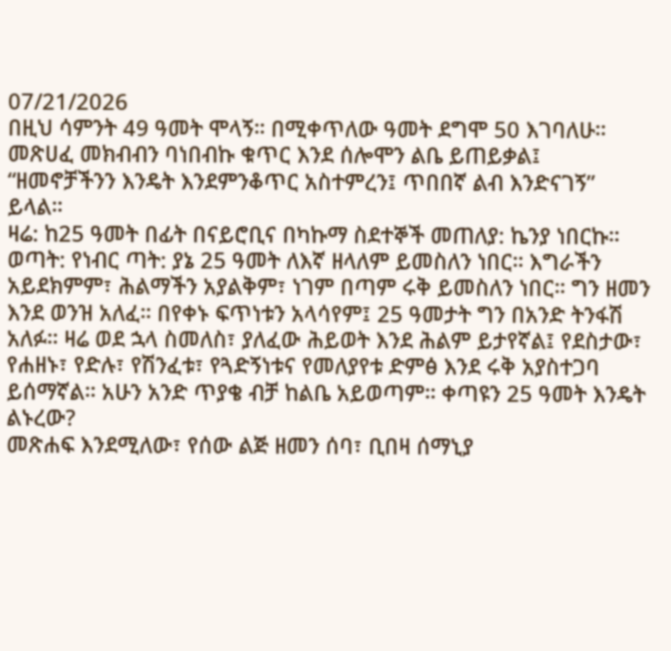07/21/2026
በዚህ ሳምንት 49 ዓመት ሞላኝ። በሚቀጥለው ዓመት ደግሞ 50 እገባለሁ። መጽሀፈ መክብብን ባነበብኩ ቁጥር እንደ ሰሎሞን ልቤ ይጠይቃል፤ “ዘመኖቻችንን እንዴት እንደምንቆጥር አስተምረን፤ ጥበበኛ ልብ እንድናገኝ” ይላል።
ዛሬ: ከ25 ዓመት በፊት በናይሮቢና በካኩማ ስደተኞች መጠለያ: ኬንያ ነበርኩ። ወጣት: የነብር ጣት: ያኔ 25 ዓመት ለእኛ ዘላለም ይመስለን ነበር። እግራችን አይደክምም፣ ሕልማችን አያልቅም፣ ነገም በጣም ሩቅ ይመስለን ነበር። ግን ዘመን እንደ ወንዝ አለፈ። በየቀኑ ፍጥነቱን አላሳየም፤ 25 ዓመታት ግን በአንድ ትንፋሽ አለፉ። ዛሬ ወደ ኋላ ስመለስ፣ ያለፈው ሕይወት እንደ ሕልም ይታየኛል፤ የደስታው፣ የሐዘኑ፣ የድሉ፣ የሽንፈቱ፣ የጓድኝነቱና የመለያየቱ ድምፅ እንደ ሩቅ አያስተጋባ ይሰማኛል። አሁን አንድ ጥያቄ ብቻ ከልቤ አይወጣም። ቀጣዩን 25 ዓመት እንዴት ልኑረው?
መጽሐፍ እንደሚለው፣ የሰው ልጅ ዘመን ሰባ፣ ቢበዛ ሰማኒያ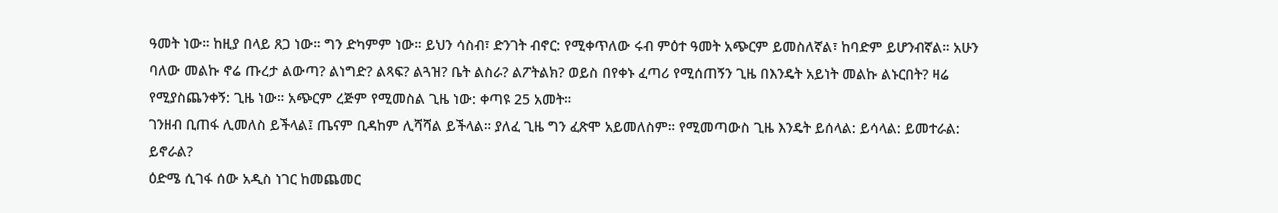ዓመት ነው። ከዚያ በላይ ጸጋ ነው። ግን ድካምም ነው። ይህን ሳስብ፣ ድንገት ብኖር: የሚቀጥለው ሩብ ምዕተ ዓመት አጭርም ይመስለኛል፣ ከባድም ይሆንብኛል። አሁን ባለው መልኩ ኖሬ ጡረታ ልውጣ? ልነግድ? ልጻፍ? ልጓዝ? ቤት ልስራ? ልፖትልክ? ወይስ በየቀኑ ፈጣሪ የሚሰጠኝን ጊዜ በእንዴት አይነት መልኩ ልኑርበት? ዛሬ የሚያስጨንቀኝ: ጊዜ ነው። አጭርም ረጅም የሚመስል ጊዜ ነው: ቀጣዩ 25 አመት።
ገንዘብ ቢጠፋ ሊመለስ ይችላል፤ ጤናም ቢዳከም ሊሻሻል ይችላል። ያለፈ ጊዜ ግን ፈጽሞ አይመለስም። የሚመጣውስ ጊዜ እንዴት ይሰላል: ይሳላል: ይመተራል: ይኖራል?
ዕድሜ ሲገፋ ሰው አዲስ ነገር ከመጨመር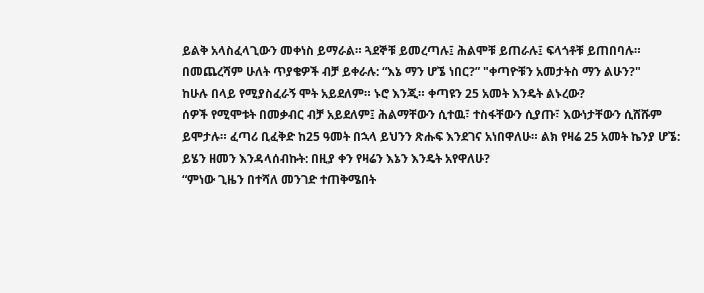ይልቅ አላስፈላጊውን መቀነስ ይማራል። ጓደኞቹ ይመረጣሉ፤ ሕልሞቹ ይጠራሉ፤ ፍላጎቶቹ ይጠበባሉ። በመጨረሻም ሁለት ጥያቄዎች ብቻ ይቀራሉ: “እኔ ማን ሆኜ ነበር?” "ቀጣዮቹን አመታትስ ማን ልሁን?"
ከሁሉ በላይ የሚያስፈራኝ ሞት አይደለም። ኑሮ እንጂ። ቀጣዩን 25 አመት እንዴት ልኑረው?
ሰዎች የሚሞቱት በመቃብር ብቻ አይደለም፤ ሕልማቸውን ሲተዉ፣ ተስፋቸውን ሲያጡ፣ እውነታቸውን ሲሸሹም ይሞታሉ። ፈጣሪ ቢፈቅድ ከ25 ዓመት በኋላ ይህንን ጽሑፍ እንደገና አነበዋለሁ። ልክ የዛሬ 25 አመት ኬንያ ሆኜ: ይሄን ዘመን እንዳላሰብኩት: በዚያ ቀን የዛሬን እኔን እንዴት አየዋለሁ?
“ምነው ጊዜን በተሻለ መንገድ ተጠቅሜበት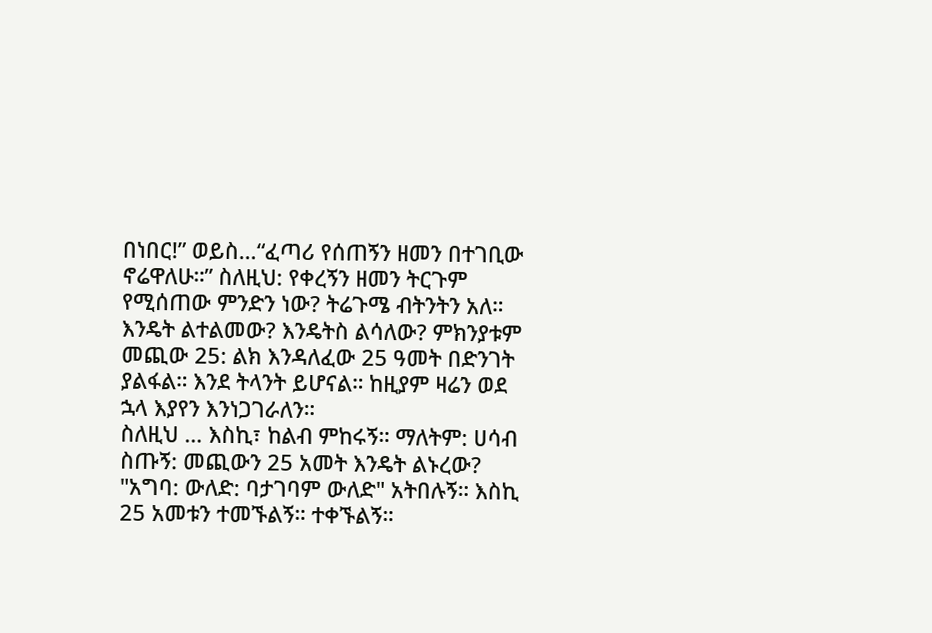በነበር!” ወይስ…“ፈጣሪ የሰጠኝን ዘመን በተገቢው ኖሬዋለሁ።” ስለዚህ: የቀረኝን ዘመን ትርጉም የሚሰጠው ምንድን ነው? ትሬጉሜ ብትንትን አለ። እንዴት ልተልመው? እንዴትስ ልሳለው? ምክንያቱም መጪው 25: ልክ እንዳለፈው 25 ዓመት በድንገት ያልፋል። እንደ ትላንት ይሆናል። ከዚያም ዛሬን ወደ ኋላ እያየን እንነጋገራለን።
ስለዚህ … እስኪ፣ ከልብ ምከሩኝ። ማለትም: ሀሳብ ስጡኝ: መጪውን 25 አመት እንዴት ልኑረው? "አግባ: ውለድ: ባታገባም ውለድ" አትበሉኝ። እስኪ 25 አመቱን ተመኙልኝ። ተቀኙልኝ።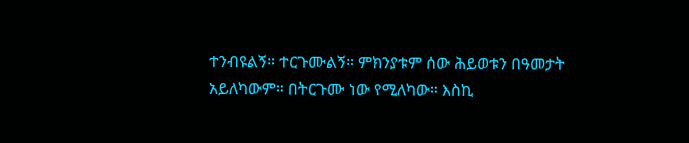ተንብዩልኝ። ተርጉሙልኝ። ምክንያቱም ሰው ሕይወቱን በዓመታት አይለካውም። በትርጉሙ ነው የሚለካው። እስኪ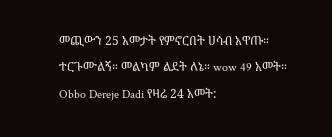መጪውን 25 አመታት የምኖርበት ሀሳብ አዋጡ። ተርጉሙልኝ። መልካም ልደት ለኔ። wow 49 አመት።
Obbo Dereje Dadi የዛሬ 24 አመት: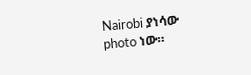Nairobi ያነሳው photo ነው።